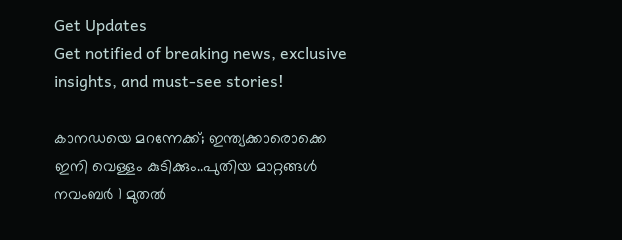Get Updates
Get notified of breaking news, exclusive insights, and must-see stories!

കാനഡയെ മറന്നേക്ക്; ഇന്ത്യക്കാരൊക്കെ ഇനി വെള്ളം കുടിക്കും..പുതിയ മാറ്റങ്ങൾ നവംബർ 1 മുതൽ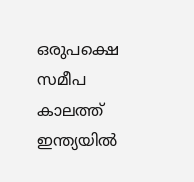ഒരുപക്ഷെ സമീപ കാലത്ത് ഇന്ത്യയിൽ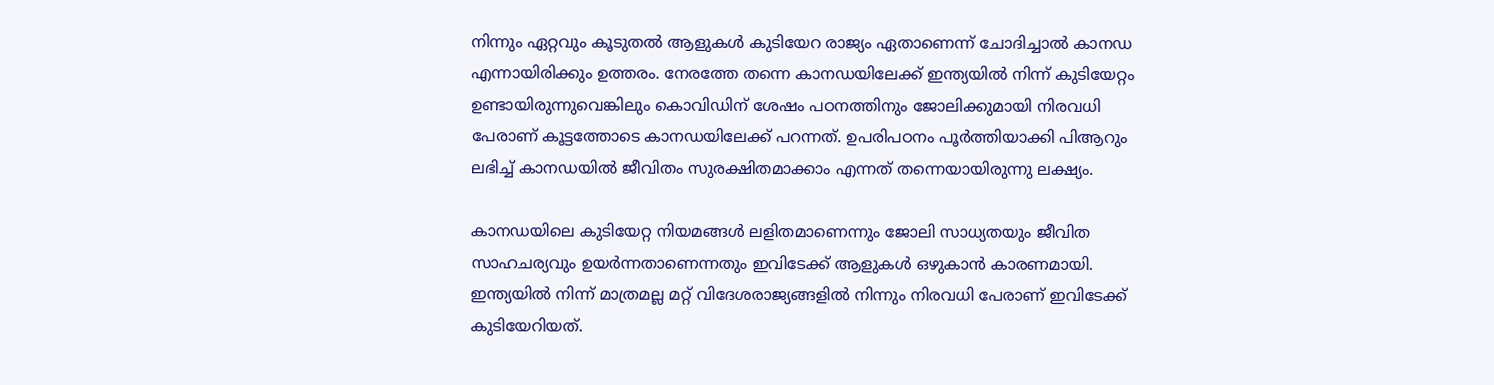നിന്നും ഏറ്റവും കൂടുതൽ ആളുകൾ കുടിയേറ രാജ്യം ഏതാണെന്ന് ചോദിച്ചാൽ കാനഡ എന്നായിരിക്കും ഉത്തരം. നേരത്തേ തന്നെ കാനഡയിലേക്ക് ഇന്ത്യയിൽ നിന്ന് കുടിയേറ്റം ഉണ്ടായിരുന്നുവെങ്കിലും കൊവിഡിന് ശേഷം പഠനത്തിനും ജോലിക്കുമായി നിരവധി പേരാണ് കൂട്ടത്തോടെ കാനഡയിലേക്ക് പറന്നത്. ഉപരിപഠനം പൂർത്തിയാക്കി പിആറും ലഭിച്ച് കാനഡയിൽ ജീവിതം സുരക്ഷിതമാക്കാം എന്നത് തന്നെയായിരുന്നു ലക്ഷ്യം.

കാനഡയിലെ കുടിയേറ്റ നിയമങ്ങൾ ലളിതമാണെന്നും ജോലി സാധ്യതയും ജീവിത സാഹചര്യവും ഉയർന്നതാണെന്നതും ഇവിടേക്ക് ആളുകൾ ഒഴുകാൻ കാരണമായി. ഇന്ത്യയിൽ നിന്ന് മാത്രമല്ല മറ്റ് വിദേശരാജ്യങ്ങളിൽ നിന്നും നിരവധി പേരാണ് ഇവിടേക്ക് കുടിയേറിയത്.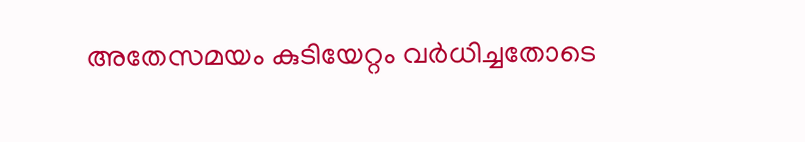അതേസമയം കുടിയേറ്റം വർധിച്ചതോടെ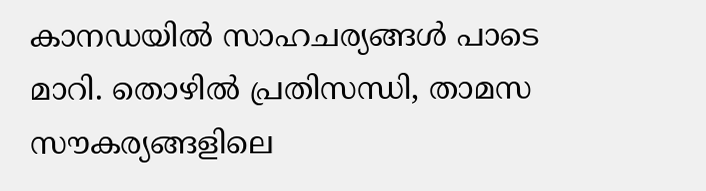കാനഡയിൽ സാഹചര്യങ്ങൾ പാടെ മാറി. തൊഴിൽ പ്രതിസന്ധി, താമസ സൗകര്യങ്ങളിലെ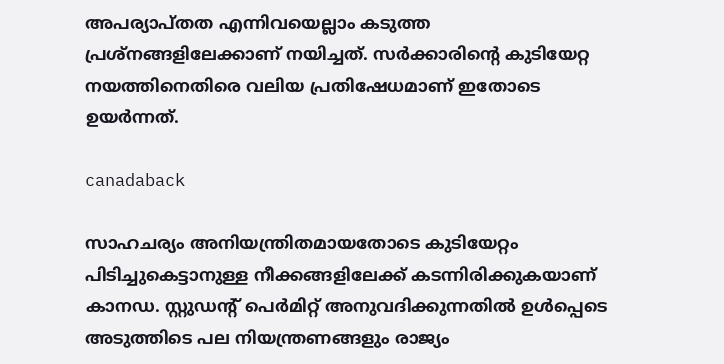അപര്യാപ്തത എന്നിവയെല്ലാം കടുത്ത പ്രശ്നങ്ങളിലേക്കാണ് നയിച്ചത്. സർക്കാരിന്റെ കുടിയേറ്റ നയത്തിനെതിരെ വലിയ പ്രതിഷേധമാണ് ഇതോടെ ഉയർന്നത്.

canadaback

സാഹചര്യം അനിയന്ത്രിതമായതോടെ കുടിയേറ്റം പിടിച്ചുകെട്ടാനുള്ള നീക്കങ്ങളിലേക്ക് കടന്നിരിക്കുകയാണ് കാനഡ. സ്റ്റുഡന്റ് പെർമിറ്റ് അനുവദിക്കുന്നതിൽ ഉൾപ്പെടെ അടുത്തിടെ പല നിയന്ത്രണങ്ങളും രാജ്യം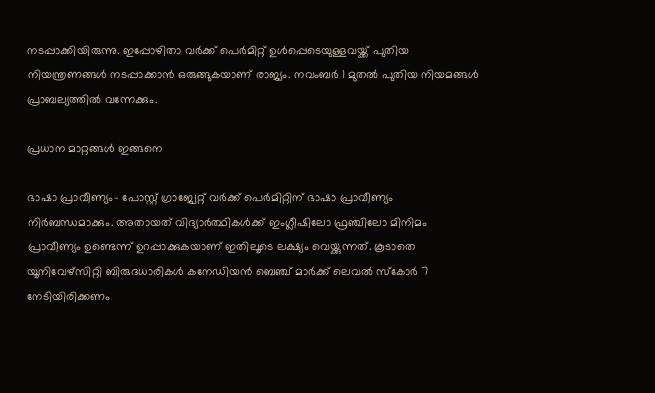നടപ്പാക്കിയിരുന്നു. ഇപ്പോഴിതാ വർക്ക് പെർമിറ്റ് ഉൾപ്പെടെയുള്ളവയ്ക്ക് പുതിയ നിയന്ത്രണങ്ങൾ നടപ്പാക്കാൻ ഒരുങ്ങുകയാണ് രാജ്യം. നവംബർ 1 മുതൽ പുതിയ നിയമങ്ങൾ പ്രാബല്യത്തിൽ വന്നേക്കും.

പ്രധാന മാറ്റങ്ങൾ ഇങ്ങനെ

ഭാഷാ പ്രാവീണ്യം- പോസ്റ്റ് ഗ്രാജ്വേറ്റ് വർക്ക് പെർമിറ്റിന് ഭാഷാ പ്രാവീണ്യം നിർബന്ധമാക്കും. അതായത് വിദ്യാർത്ഥികൾക്ക് ഇംഗ്ലീഷിലോ ഫ്രഞ്ചിലോ മിനിമം പ്രാവീണ്യം ഉണ്ടെന്ന് ഉറപ്പാക്കുകയാണ് ഇതിലൂടെ ലക്ഷ്യം വെയ്ക്കുന്നത്. കൂടാതെ യൂനിവേഴ്സിറ്റി ബിരുദധാരികൾ കനേഡിയൻ ബെഞ്ച് മാർക്ക് ലെവൽ സ്കോർ 7 നേടിയിരിക്കണം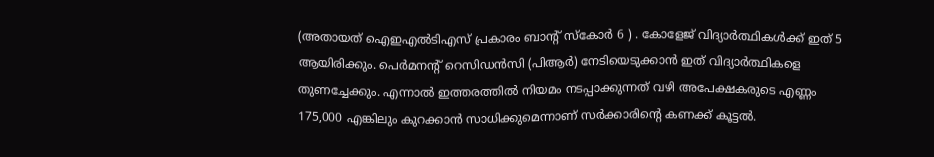(അതായത് ഐഇഎൽടിഎസ് പ്രകാരം ബാന്റ് സ്കോർ 6 ) . കോളേജ് വിദ്യാർത്ഥികൾക്ക് ഇത് 5 ആയിരിക്കും. പെർമനന്റ് റെസിഡൻസി (പിആർ) നേടിയെടുക്കാൻ ഇത് വിദ്യാർത്ഥികളെ തുണച്ചേക്കും. എന്നാൽ ഇത്തരത്തിൽ നിയമം നടപ്പാക്കുന്നത് വഴി അപേക്ഷകരുടെ എണ്ണം 175,000 എങ്കിലും കുറക്കാൻ സാധിക്കുമെന്നാണ് സർക്കാരിന്റെ കണക്ക് കൂട്ടൽ.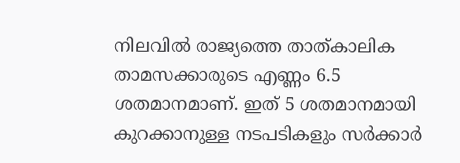നിലവിൽ രാജ്യത്തെ താത്കാലിക താമസക്കാരുടെ എണ്ണം 6.5 ശതമാനമാണ്. ഇത് 5 ശതമാനമായി കുറക്കാനുള്ള നടപടികളും സർക്കാർ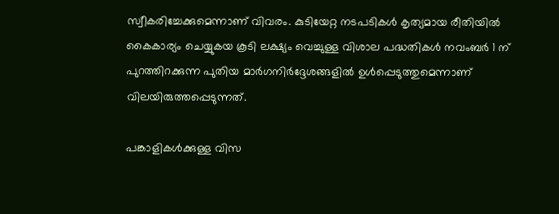സ്വീകരിച്ചേക്കുമെന്നാണ് വിവരം. കുടിയേറ്റ നടപടികൾ കൃത്യമായ രീതിയിൽ കൈകാര്യം ചെയ്യുകയ കൂടി ലക്ഷ്യം വെച്ചുള്ള വിശാല പദ്ധതികൾ നവംബർ 1 ന് പുറത്തിറക്കുന്ന പുതിയ മാർഗനിർദ്ദേശങ്ങളിൽ ഉൾപ്പെടുത്തുമെന്നാണ് വിലയിരുത്തപ്പെടുന്നത്.

പങ്കാളികൾക്കുള്ള വിസ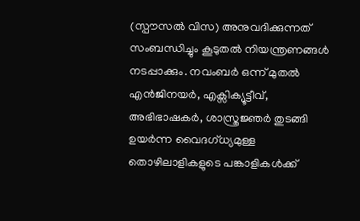(സ്പൗസൽ വിസ) അനുവദിക്കുന്നത് സംബന്ധിച്ചും കൂടുതൽ നിയന്ത്രണങ്ങൾ നടപ്പാക്കും. നവംബർ ഒന്ന് മുതൽ എൻജിനയർ, എക്സിക്യൂട്ടീവ്, അഭിഭാഷകർ, ശാസ്ത്രജ്ഞർ തുടങ്ങി ഉയർന്ന വൈദഗ്ധ്യമുള്ള തൊഴിലാളികളുടെ പങ്കാളികൾക്ക്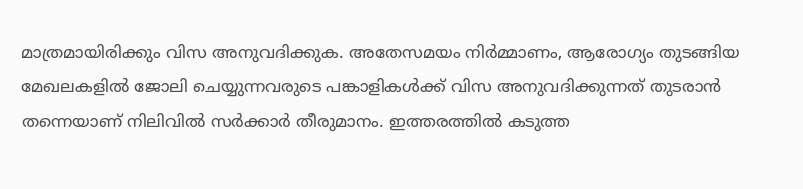മാത്രമായിരിക്കും വിസ അനുവദിക്കുക. അതേസമയം നിർമ്മാണം, ആരോഗ്യം തുടങ്ങിയ മേഖലകളിൽ ജോലി ചെയ്യുന്നവരുടെ പങ്കാളികൾക്ക് വിസ അനുവദിക്കുന്നത് തുടരാൻ തന്നെയാണ് നിലിവിൽ സർക്കാർ തീരുമാനം. ഇത്തരത്തിൽ കടുത്ത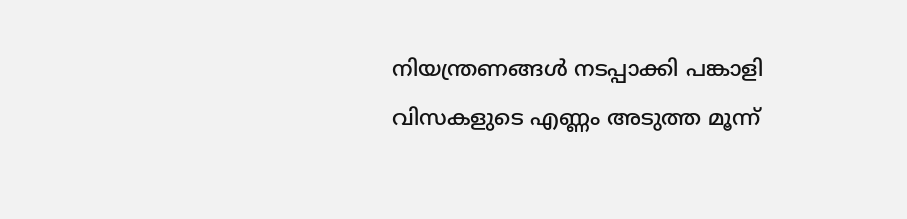നിയന്ത്രണങ്ങൾ നടപ്പാക്കി പങ്കാളി വിസകളുടെ എണ്ണം അടുത്ത മൂന്ന്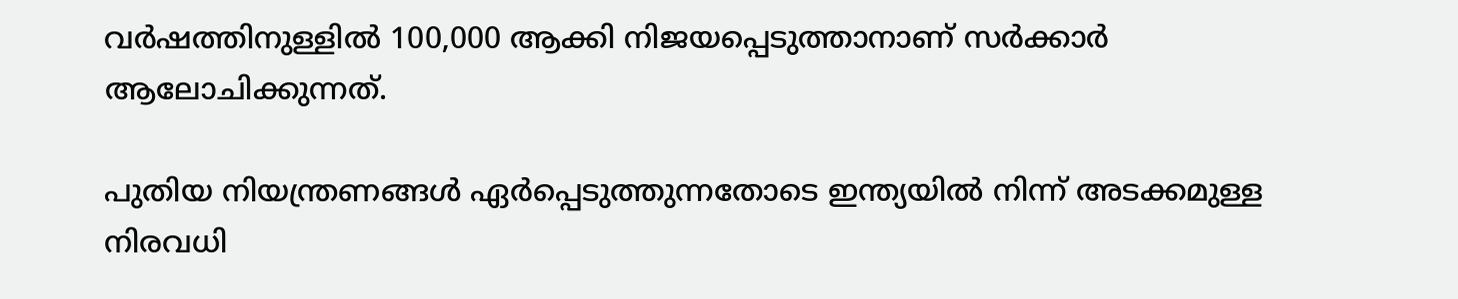വർഷത്തിനുള്ളിൽ 100,000 ആക്കി നിജയപ്പെടുത്താനാണ് സർക്കാർ ആലോചിക്കുന്നത്.

പുതിയ നിയന്ത്രണങ്ങൾ ഏർപ്പെടുത്തുന്നതോടെ ഇന്ത്യയിൽ നിന്ന് അടക്കമുള്ള നിരവധി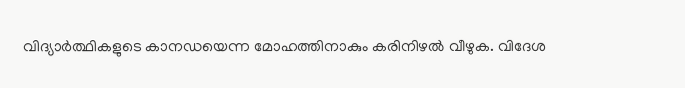വിദ്യാർത്ഥികളുടെ കാനഡയെന്ന മോഹത്തിനാകും കരിനിഴൽ വീഴുക. വിദേശ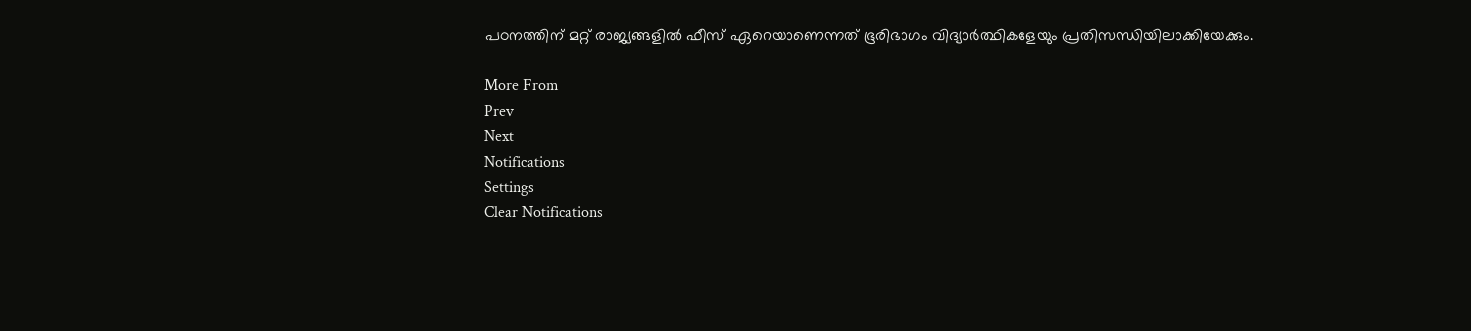പഠനത്തിന് മറ്റ് രാജ്യങ്ങളിൽ ഫീസ് ഏറെയാണെന്നത് ഭൂരിഭാഗം വിദ്യാർത്ഥികളേയും പ്രതിസന്ധിയിലാക്കിയേക്കും.

More From
Prev
Next
Notifications
Settings
Clear Notifications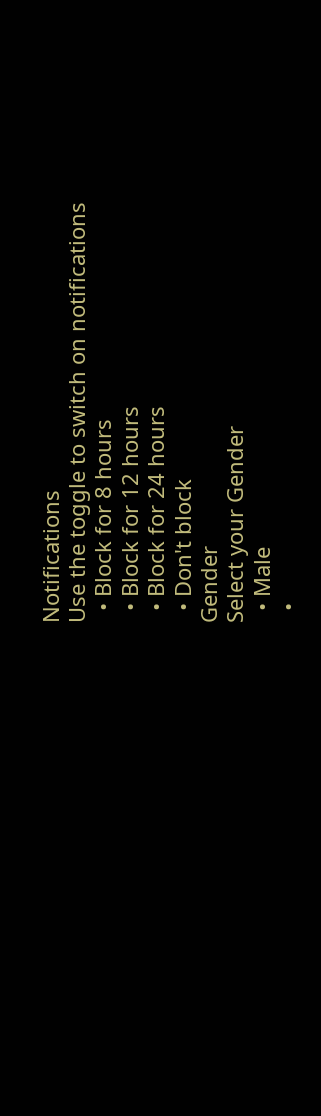Notifications
Use the toggle to switch on notifications
  • Block for 8 hours
  • Block for 12 hours
  • Block for 24 hours
  • Don't block
Gender
Select your Gender
  • Male
  •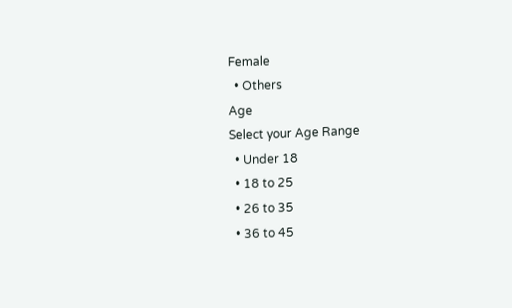Female
  • Others
Age
Select your Age Range
  • Under 18
  • 18 to 25
  • 26 to 35
  • 36 to 45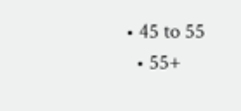• 45 to 55
  • 55+